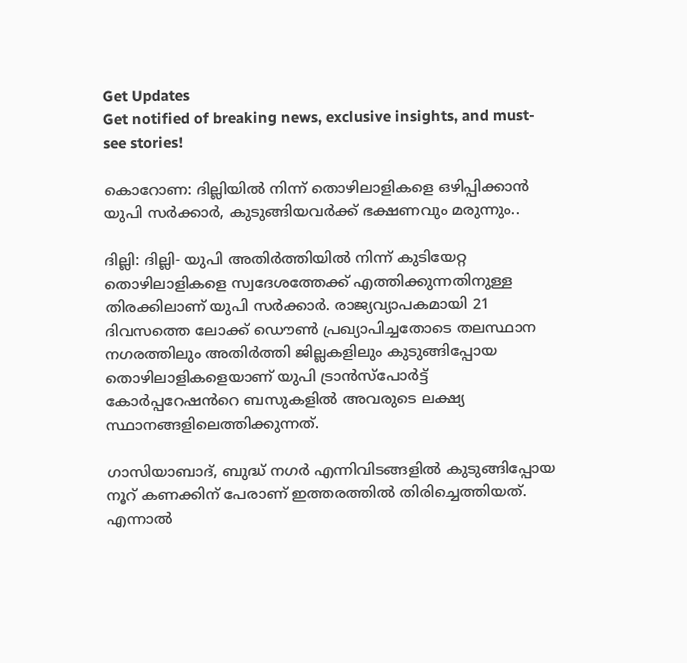Get Updates
Get notified of breaking news, exclusive insights, and must-see stories!

കൊറോണ: ദില്ലിയിൽ നിന്ന് തൊഴിലാളികളെ ഒഴിപ്പിക്കാൻ യുപി സർക്കാർ, കുടുങ്ങിയവർക്ക് ഭക്ഷണവും മരുന്നും..

ദില്ലി: ദില്ലി- യുപി അതിർത്തിയിൽ നിന്ന് കുടിയേറ്റ തൊഴിലാളികളെ സ്വദേശത്തേക്ക് എത്തിക്കുന്നതിനുള്ള തിരക്കിലാണ് യുപി സർക്കാർ. രാജ്യവ്യാപകമായി 21 ദിവസത്തെ ലോക്ക് ഡൌൺ പ്രഖ്യാപിച്ചതോടെ തലസ്ഥാന നഗരത്തിലും അതിർത്തി ജില്ലകളിലും കുടുങ്ങിപ്പോയ തൊഴിലാളികളെയാണ് യുപി ട്രാൻസ്പോർട്ട് കോർപ്പറേഷൻറെ ബസുകളിൽ അവരുടെ ലക്ഷ്യ സ്ഥാനങ്ങളിലെത്തിക്കുന്നത്.

ഗാസിയാബാദ്, ബുദ്ധ് നഗർ എന്നിവിടങ്ങളിൽ കുടുങ്ങിപ്പോയ നൂറ് കണക്കിന് പേരാണ് ഇത്തരത്തിൽ തിരിച്ചെത്തിയത്. എന്നാൽ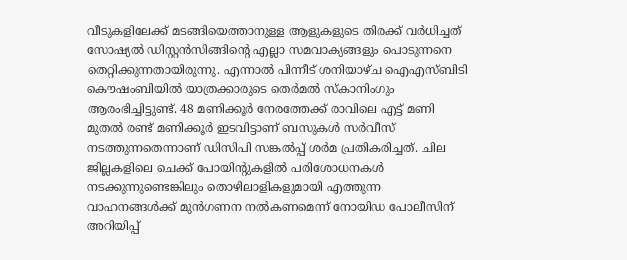വീടുകളിലേക്ക് മടങ്ങിയെത്താനുള്ള ആളുകളുടെ തിരക്ക് വർധിച്ചത് സോഷ്യൽ ഡിസ്റ്റൻസിങ്ങിന്റെ എല്ലാ സമവാക്യങ്ങളും പൊടുന്നനെ തെറ്റിക്കുന്നതായിരുന്നു. എന്നാൽ പിന്നീട് ശനിയാഴ്ച ഐഎസ്ബിടി കൌഷംബിയിൽ യാത്രക്കാരുടെ തെർമൽ സ്കാനിംഗും ആരംഭിച്ചിട്ടുണ്ട്. 48 മണിക്കൂർ നേരത്തേക്ക് രാവിലെ എട്ട് മണി മുതൽ രണ്ട് മണിക്കൂർ ഇടവിട്ടാണ് ബസുകൾ സർവീസ് നടത്തുന്നതെന്നാണ് ഡിസിപി സങ്കൽപ്പ് ശർമ പ്രതികരിച്ചത്. ചില ജില്ലകളിലെ ചെക്ക് പോയിന്റുകളിൽ പരിശോധനകൾ നടക്കുന്നുണ്ടെങ്കിലും തൊഴിലാളികളുമായി എത്തുന്ന വാഹനങ്ങൾക്ക് മുൻഗണന നൽകണമെന്ന് നോയിഡ പോലീസിന് അറിയിപ്പ്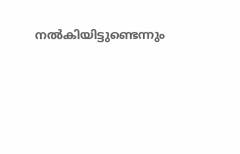നൽകിയിട്ടുണ്ടെന്നും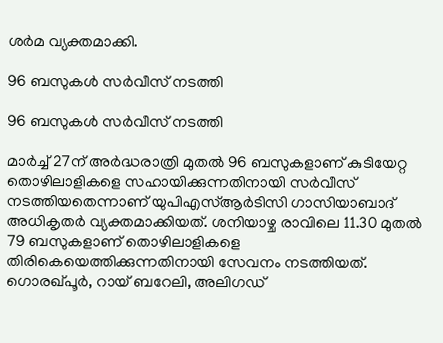ശർമ വ്യക്തമാക്കി.

96 ബസുകൾ സർവീസ് നടത്തി

96 ബസുകൾ സർവീസ് നടത്തി

മാർച്ച് 27ന് അർദ്ധരാത്രി മുതൽ 96 ബസുകളാണ് കുടിയേറ്റ തൊഴിലാളികളെ സഹായിക്കുന്നതിനായി സർവീസ് നടത്തിയതെന്നാണ് യുപിഎസ്ആർടിസി ഗാസിയാബാദ് അധികൃതർ വ്യക്തമാക്കിയത്. ശനിയാഴ്ച രാവിലെ 11.30 മുതൽ 79 ബസുകളാണ് തൊഴിലാളികളെ തിരികെയെത്തിക്കുന്നതിനായി സേവനം നടത്തിയത്. ഗൊരഖ്പൂർ, റായ് ബറേലി, അലിഗഡ്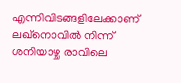എന്നിവിടങ്ങളിലേക്കാണ് ലഖ്നൊവിൽ നിന്ന് ശനിയാഴ്ച രാവിലെ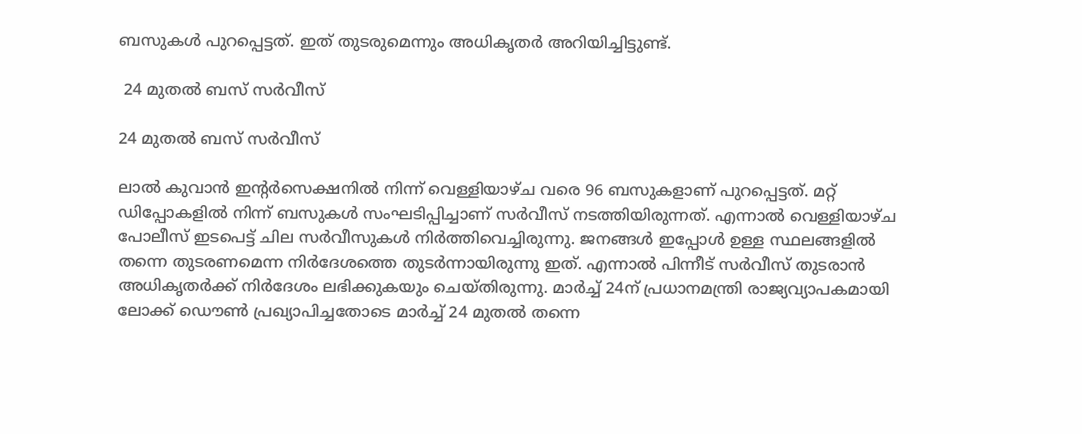ബസുകൾ പുറപ്പെട്ടത്. ഇത് തുടരുമെന്നും അധികൃതർ അറിയിച്ചിട്ടുണ്ട്.

 24 മുതൽ ബസ് സർവീസ്

24 മുതൽ ബസ് സർവീസ്

ലാൽ കുവാൻ ഇന്റർസെക്ഷനിൽ നിന്ന് വെള്ളിയാഴ്ച വരെ 96 ബസുകളാണ് പുറപ്പെട്ടത്. മറ്റ് ഡിപ്പോകളിൽ നിന്ന് ബസുകൾ സംഘടിപ്പിച്ചാണ് സർവീസ് നടത്തിയിരുന്നത്. എന്നാൽ വെള്ളിയാഴ്ച പോലീസ് ഇടപെട്ട് ചില സർവീസുകൾ നിർത്തിവെച്ചിരുന്നു. ജനങ്ങൾ ഇപ്പോൾ ഉള്ള സ്ഥലങ്ങളിൽ തന്നെ തുടരണമെന്ന നിർദേശത്തെ തുടർന്നായിരുന്നു ഇത്. എന്നാൽ പിന്നീട് സർവീസ് തുടരാൻ അധികൃതർക്ക് നിർദേശം ലഭിക്കുകയും ചെയ്തിരുന്നു. മാർച്ച് 24ന് പ്രധാനമന്ത്രി രാജ്യവ്യാപകമായി ലോക്ക് ഡൌൺ പ്രഖ്യാപിച്ചതോടെ മാർച്ച് 24 മുതൽ തന്നെ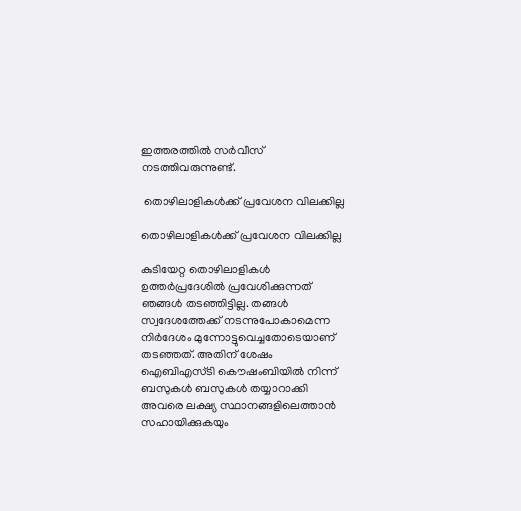ഇത്തരത്തിൽ സർവീസ് നടത്തിവരുന്നുണ്ട്.

 തൊഴിലാളികൾക്ക് പ്രവേശന വിലക്കില്ല

തൊഴിലാളികൾക്ക് പ്രവേശന വിലക്കില്ല

കുടിയേറ്റ തൊഴിലാളികൾ ഉത്തർപ്രദേശിൽ പ്രവേശിക്കുന്നത് ഞങ്ങൾ തടഞ്ഞിട്ടില്ല. തങ്ങൾ സ്വദേശത്തേക്ക് നടന്നുപോകാമെന്ന നിർദേശം മുന്നോട്ടുവെച്ചതോടെയാണ് തടഞ്ഞത്. അതിന് ശേഷം ഐബിഎസ്ടി കൌഷംബിയിൽ നിന്ന് ബസുകൾ ബസുകൾ തയ്യാറാക്കി അവരെ ലക്ഷ്യ സ്ഥാനങ്ങളിലെത്താൻ സഹായിക്കുകയും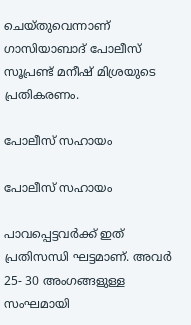ചെയ്തുവെന്നാണ് ഗാസിയാബാദ് പോലീസ് സൂപ്രണ്ട് മനീഷ് മിശ്രയുടെ പ്രതികരണം.

പോലീസ് സഹായം

പോലീസ് സഹായം

പാവപ്പെട്ടവർക്ക് ഇത് പ്രതിസന്ധി ഘട്ടമാണ്. അവർ 25- 30 അംഗങ്ങളുള്ള സംഘമായി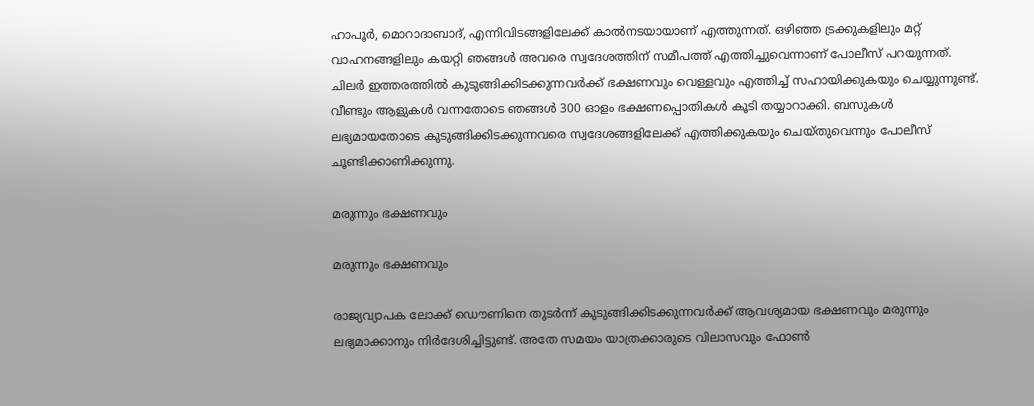ഹാപൂർ, മൊറാദാബാദ്, എന്നിവിടങ്ങളിലേക്ക് കാൽനടയായാണ് എത്തുന്നത്. ഒഴിഞ്ഞ ട്രക്കുകളിലും മറ്റ് വാഹനങ്ങളിലും കയറ്റി ഞങ്ങൾ അവരെ സ്വദേശത്തിന് സമീപത്ത് എത്തിച്ചുവെന്നാണ് പോലീസ് പറയുന്നത്. ചിലർ ഇത്തരത്തിൽ കുടുങ്ങിക്കിടക്കുന്നവർക്ക് ഭക്ഷണവും വെള്ളവും എത്തിച്ച് സഹായിക്കുകയും ചെയ്യുന്നുണ്ട്. വീണ്ടും ആളുകൾ വന്നതോടെ ഞങ്ങൾ 300 ഓളം ഭക്ഷണപ്പൊതികൾ കൂടി തയ്യാറാക്കി. ബസുകൾ ലഭ്യമായതോടെ കുടുങ്ങിക്കിടക്കുന്നവരെ സ്വദേശങ്ങളിലേക്ക് എത്തിക്കുകയും ചെയ്തുവെന്നും പോലീസ് ചൂണ്ടിക്കാണിക്കുന്നു.

മരുന്നും ഭക്ഷണവും

മരുന്നും ഭക്ഷണവും

രാജ്യവ്യാപക ലോക്ക് ഡൌണിനെ തുടർന്ന് കുടുങ്ങിക്കിടക്കുന്നവർക്ക് ആവശ്യമായ ഭക്ഷണവും മരുന്നും ലഭ്യമാക്കാനും നിർദേശിച്ചിട്ടുണ്ട്. അതേ സമയം യാത്രക്കാരുടെ വിലാസവും ഫോൺ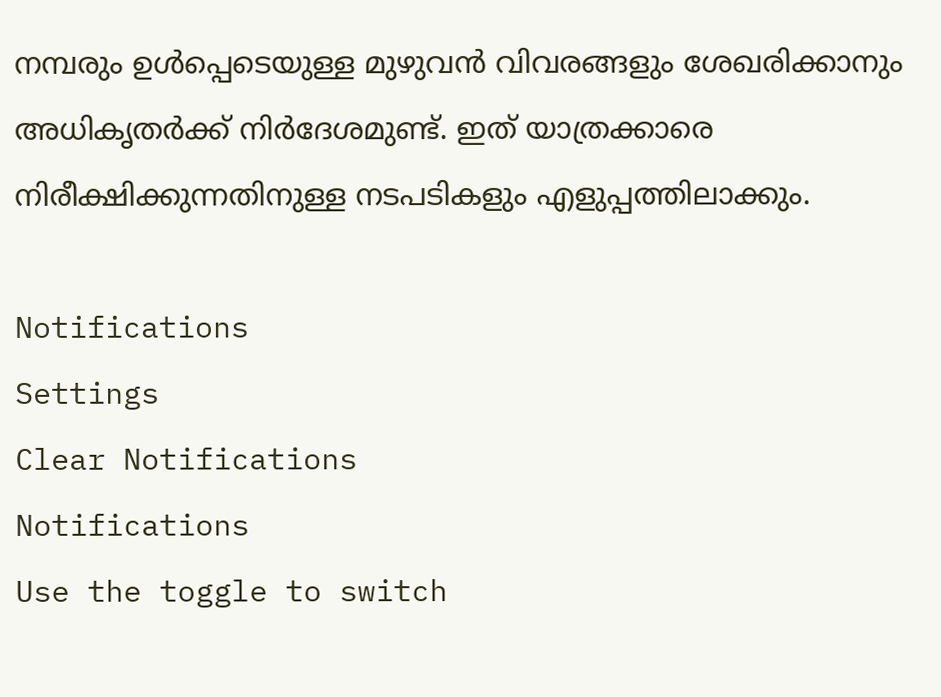നമ്പരും ഉൾപ്പെടെയുള്ള മുഴുവൻ വിവരങ്ങളും ശേഖരിക്കാനും അധികൃതർക്ക് നിർദേശമുണ്ട്. ഇത് യാത്രക്കാരെ നിരീക്ഷിക്കുന്നതിനുള്ള നടപടികളും എളുപ്പത്തിലാക്കും.

Notifications
Settings
Clear Notifications
Notifications
Use the toggle to switch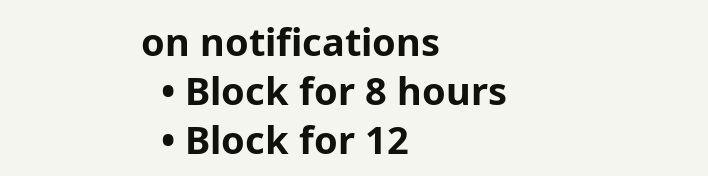on notifications
  • Block for 8 hours
  • Block for 12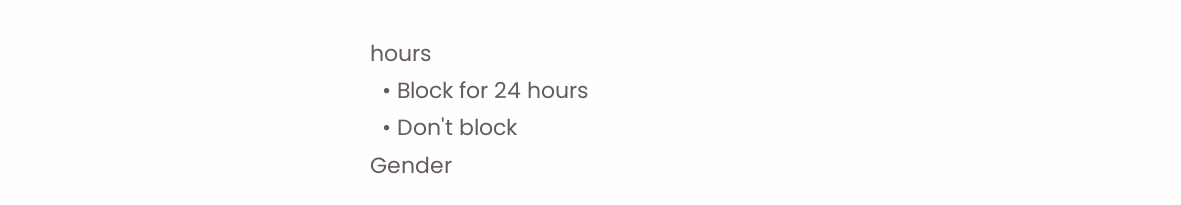hours
  • Block for 24 hours
  • Don't block
Gender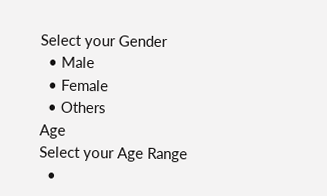Select your Gender
  • Male
  • Female
  • Others
Age
Select your Age Range
  •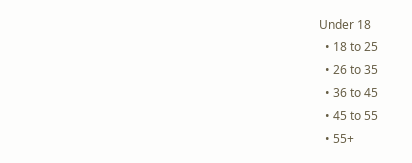Under 18
  • 18 to 25
  • 26 to 35
  • 36 to 45
  • 45 to 55
  • 55+